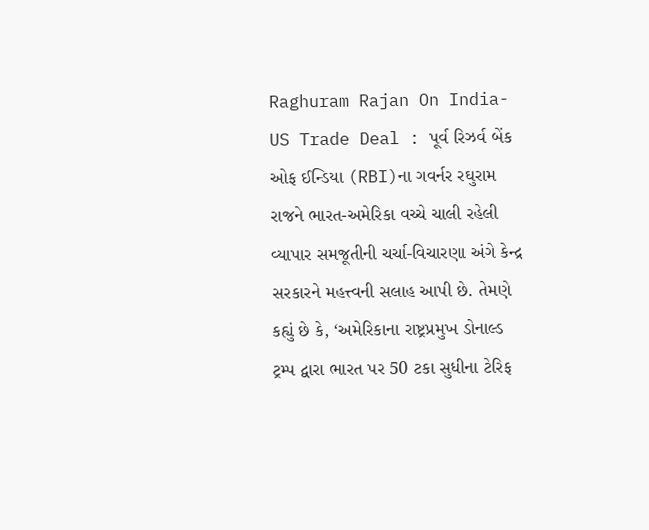Raghuram Rajan On India-US Trade Deal : પૂર્વ રિઝર્વ બેંક ઓફ ઈન્ડિયા (RBI)ના ગવર્નર રઘુરામ રાજને ભારત-અમેરિકા વચ્ચે ચાલી રહેલી વ્યાપાર સમજૂતીની ચર્ચા-વિચારણા અંગે કેન્દ્ર સરકારને મહત્ત્વની સલાહ આપી છે. તેમણે કહ્યું છે કે, ‘અમેરિકાના રાષ્ટ્રપ્રમુખ ડોનાલ્ડ ટ્રમ્પ દ્વારા ભારત પર 50 ટકા સુધીના ટેરિફ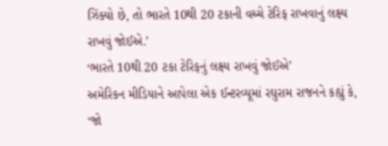ઝિંક્યો છે, તો ભારતે 10થી 20 ટકાની વચ્ચે ટેરિફ રાખવાનું લક્ષ્ય રાખવું જોઈએ.’
‘ભારતે 10થી 20 ટકા ટેરિફનું લક્ષ્ય રાખવું જોઈએ’
અમેરિકન મીડિયાને આપેલા એક ઈન્ટરવ્યૂમાં રઘુરામ રાજનને કહ્યું કે, ‘જો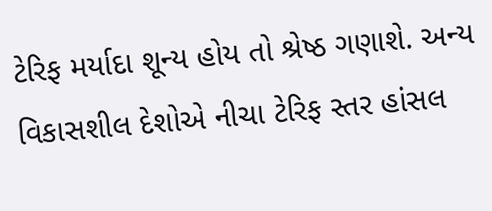ટેરિફ મર્યાદા શૂન્ય હોય તો શ્રેષ્ઠ ગણાશે. અન્ય વિકાસશીલ દેશોએ નીચા ટેરિફ સ્તર હાંસલ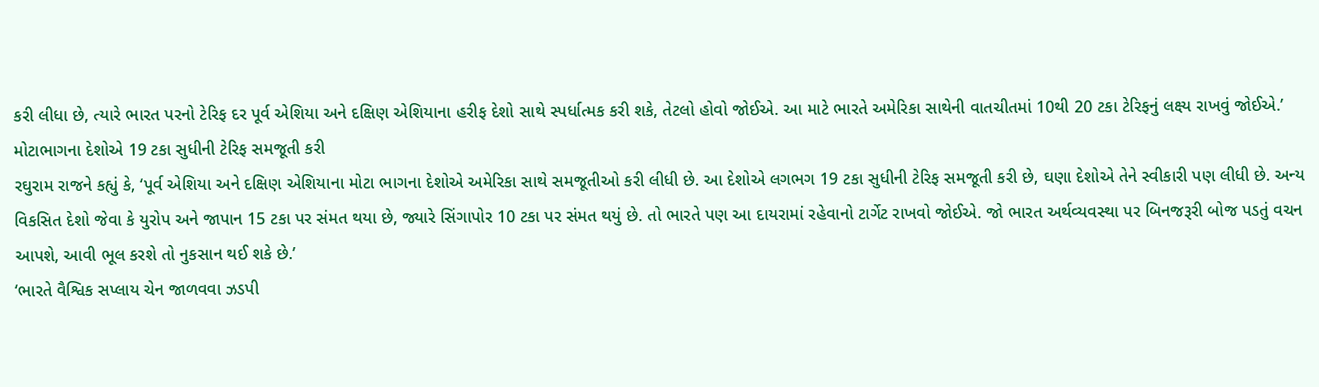કરી લીધા છે, ત્યારે ભારત પરનો ટેરિફ દર પૂર્વ એશિયા અને દક્ષિણ એશિયાના હરીફ દેશો સાથે સ્પર્ધાત્મક કરી શકે, તેટલો હોવો જોઈએ. આ માટે ભારતે અમેરિકા સાથેની વાતચીતમાં 10થી 20 ટકા ટેરિફનું લક્ષ્ય રાખવું જોઈએ.’
મોટાભાગના દેશોએ 19 ટકા સુધીની ટેરિફ સમજૂતી કરી
રઘુરામ રાજને કહ્યું કે, ‘પૂર્વ એશિયા અને દક્ષિણ એશિયાના મોટા ભાગના દેશોએ અમેરિકા સાથે સમજૂતીઓ કરી લીધી છે. આ દેશોએ લગભગ 19 ટકા સુધીની ટેરિફ સમજૂતી કરી છે, ઘણા દેશોએ તેને સ્વીકારી પણ લીધી છે. અન્ય વિકસિત દેશો જેવા કે યુરોપ અને જાપાન 15 ટકા પર સંમત થયા છે, જ્યારે સિંગાપોર 10 ટકા પર સંમત થયું છે. તો ભારતે પણ આ દાયરામાં રહેવાનો ટાર્ગેટ રાખવો જોઈએ. જો ભારત અર્થવ્યવસ્થા પર બિનજરૂરી બોજ પડતું વચન આપશે, આવી ભૂલ કરશે તો નુકસાન થઈ શકે છે.’
‘ભારતે વૈશ્વિક સપ્લાય ચેન જાળવવા ઝડપી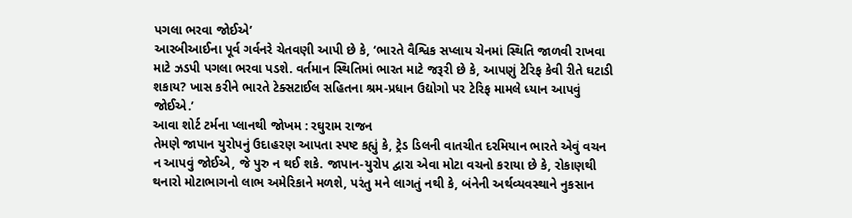પગલા ભરવા જોઈએ’
આરબીઆઈના પૂર્વ ગર્વનરે ચેતવણી આપી છે કે, ‘ભારતે વૈશ્વિક સપ્લાય ચેનમાં સ્થિતિ જાળવી રાખવા માટે ઝડપી પગલા ભરવા પડશે. વર્તમાન સ્થિતિમાં ભારત માટે જરૂરી છે કે, આપણું ટેરિફ કેવી રીતે ઘટાડી શકાય? ખાસ કરીને ભારતે ટેક્સટાઈલ સહિતના શ્રમ-પ્રધાન ઉદ્યોગો પર ટેરિફ મામલે ધ્યાન આપવું જોઈએ.’
આવા શોર્ટ ટર્મના પ્લાનથી જોખમ : રઘુરામ રાજન
તેમણે જાપાન યુરોપનું ઉદાહરણ આપતા સ્પષ્ટ કહ્યું કે, ટ્રેડ ડિલની વાતચીત દરમિયાન ભારતે એવું વચન ન આપવું જોઈએ, જે પુરુ ન થઈ શકે. જાપાન-યુરોપ દ્વારા એવા મોટા વચનો કરાયા છે કે, રોકાણથી થનારો મોટાભાગનો લાભ અમેરિકાને મળશે, પરંતુ મને લાગતું નથી કે, બંનેની અર્થવ્યવસ્થાને નુકસાન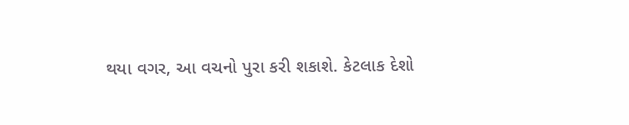થયા વગર, આ વચનો પુરા કરી શકાશે. કેટલાક દેશો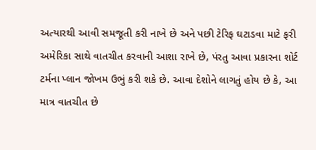અત્યારથી આવી સમજૂતી કરી નાખે છે અને પછી ટેરિફ ઘટાડવા માટે ફરી અમેરિકા સાથે વાતચીત કરવાની આશા રાખે છે, પંરતુ આવા પ્રકારના શોર્ટ ટર્મના પ્લાન જોખમ ઉભું કરી શકે છે. આવા દેશોને લાગતું હોય છે કે, આ માત્ર વાતચીત છે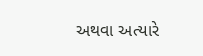અથવા અત્યારે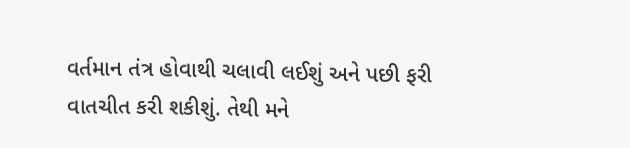વર્તમાન તંત્ર હોવાથી ચલાવી લઈશું અને પછી ફરી વાતચીત કરી શકીશું. તેથી મને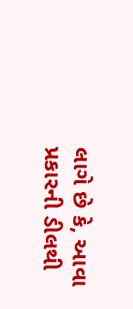લાગે છે કે, આવા પ્રકારની ડીલથી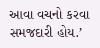આવા વચનો કરવા સમજદારી હોય.’